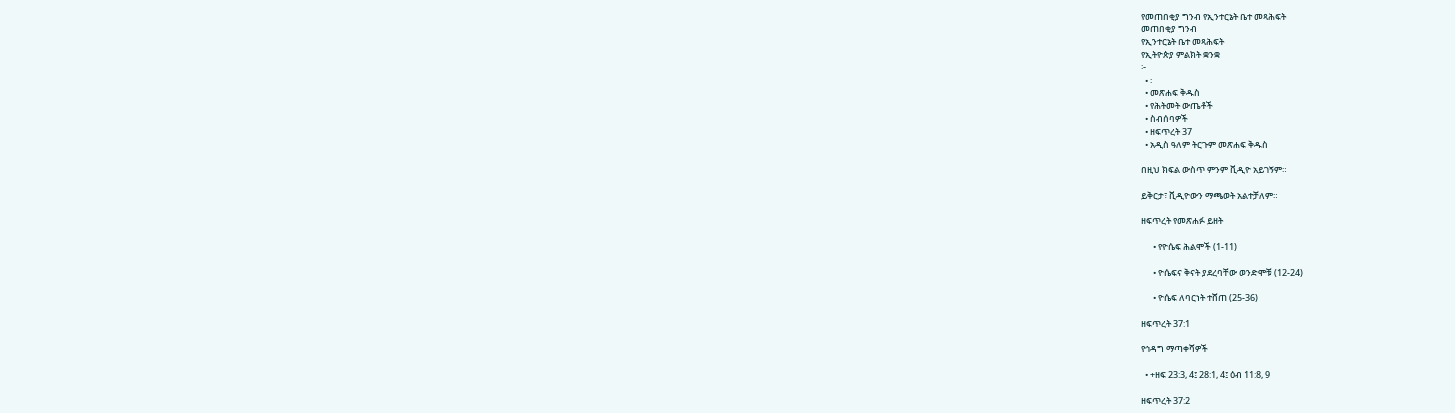የመጠበቂያ ግንብ የኢንተርኔት ቤተ መጻሕፍት
መጠበቂያ ግንብ
የኢንተርኔት ቤተ መጻሕፍት
የኢትዮጵያ ምልክት ቋንቋ
፦
  • ፡
  • መጽሐፍ ቅዱስ
  • የሕትመት ውጤቶች
  • ስብሰባዎች
  • ዘፍጥረት 37
  • አዲስ ዓለም ትርጉም መጽሐፍ ቅዱስ

በዚህ ክፍል ውስጥ ምንም ቪዲዮ አይገኝም።

ይቅርታ፣ ቪዲዮውን ማጫወት አልተቻለም።

ዘፍጥረት የመጽሐፉ ይዘት

      • የዮሴፍ ሕልሞች (1-11)

      • ዮሴፍና ቅናት ያደረባቸው ወንድሞቹ (12-24)

      • ዮሴፍ ለባርነት ተሸጠ (25-36)

ዘፍጥረት 37:1

የኅዳግ ማጣቀሻዎች

  • +ዘፍ 23:3, 4፤ 28:1, 4፤ ዕብ 11:8, 9

ዘፍጥረት 37:2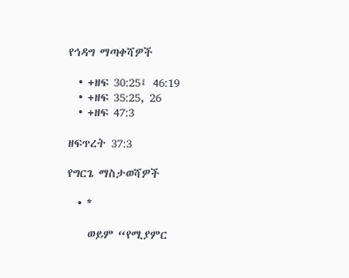የኅዳግ ማጣቀሻዎች

  • +ዘፍ 30:25፤ 46:19
  • +ዘፍ 35:25, 26
  • +ዘፍ 47:3

ዘፍጥረት 37:3

የግርጌ ማስታወሻዎች

  • *

    ወይም “የሚያምር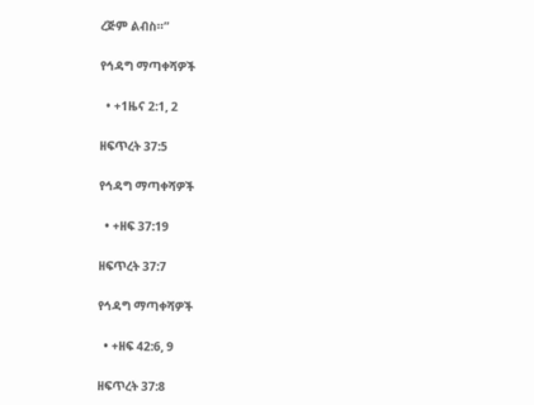ረጅም ልብስ።”

የኅዳግ ማጣቀሻዎች

  • +1ዜና 2:1, 2

ዘፍጥረት 37:5

የኅዳግ ማጣቀሻዎች

  • +ዘፍ 37:19

ዘፍጥረት 37:7

የኅዳግ ማጣቀሻዎች

  • +ዘፍ 42:6, 9

ዘፍጥረት 37:8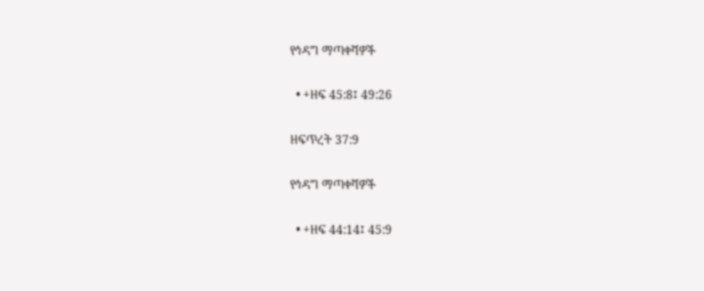የኅዳግ ማጣቀሻዎች

  • +ዘፍ 45:8፤ 49:26

ዘፍጥረት 37:9

የኅዳግ ማጣቀሻዎች

  • +ዘፍ 44:14፤ 45:9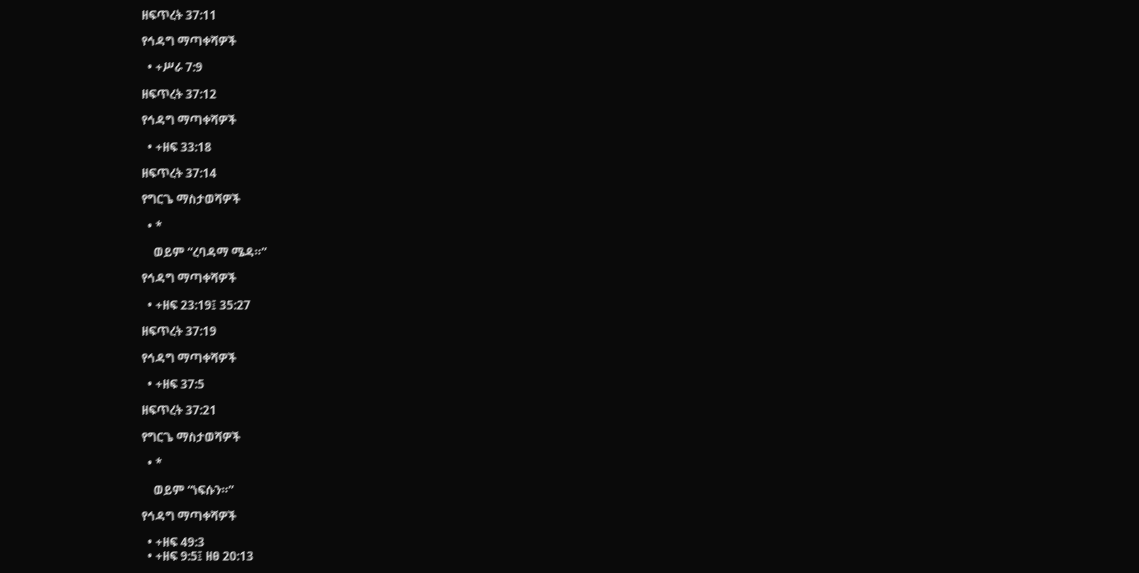ዘፍጥረት 37:11

የኅዳግ ማጣቀሻዎች

  • +ሥራ 7:9

ዘፍጥረት 37:12

የኅዳግ ማጣቀሻዎች

  • +ዘፍ 33:18

ዘፍጥረት 37:14

የግርጌ ማስታወሻዎች

  • *

    ወይም “ረባዳማ ሜዳ።”

የኅዳግ ማጣቀሻዎች

  • +ዘፍ 23:19፤ 35:27

ዘፍጥረት 37:19

የኅዳግ ማጣቀሻዎች

  • +ዘፍ 37:5

ዘፍጥረት 37:21

የግርጌ ማስታወሻዎች

  • *

    ወይም “ነፍሱን።”

የኅዳግ ማጣቀሻዎች

  • +ዘፍ 49:3
  • +ዘፍ 9:5፤ ዘፀ 20:13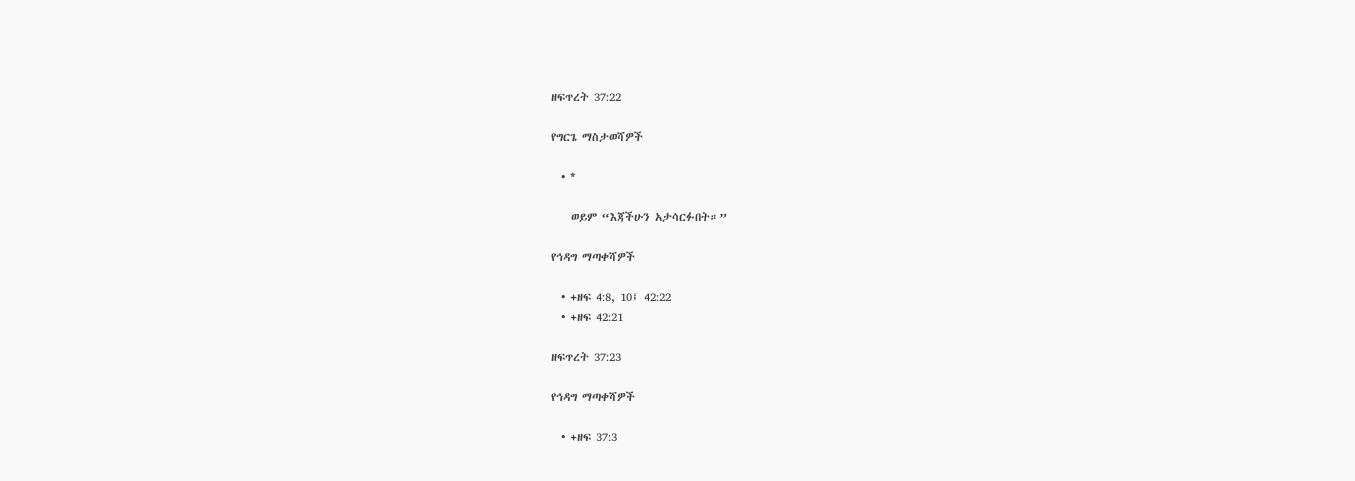ዘፍጥረት 37:22

የግርጌ ማስታወሻዎች

  • *

    ወይም “እጃችሁን አታሳርፉበት።”

የኅዳግ ማጣቀሻዎች

  • +ዘፍ 4:8, 10፤ 42:22
  • +ዘፍ 42:21

ዘፍጥረት 37:23

የኅዳግ ማጣቀሻዎች

  • +ዘፍ 37:3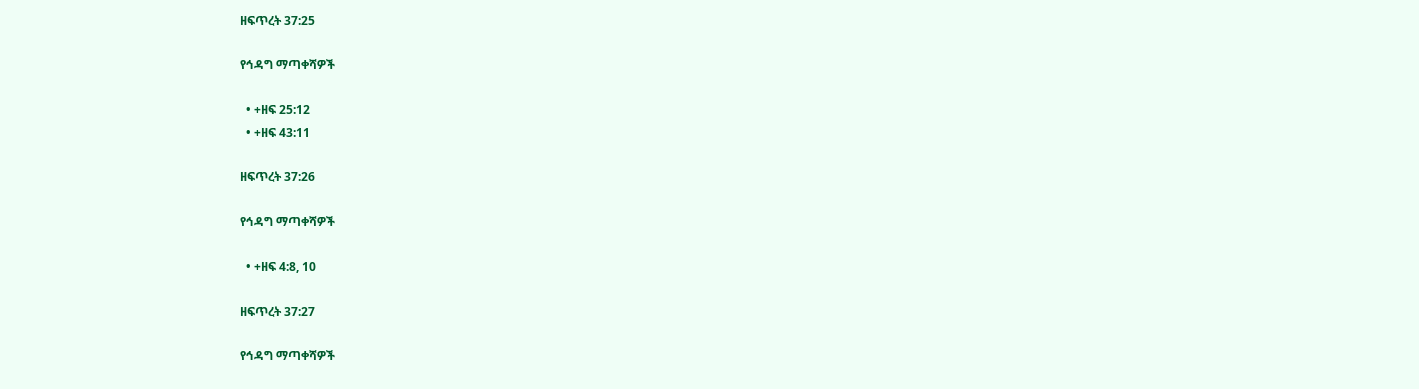ዘፍጥረት 37:25

የኅዳግ ማጣቀሻዎች

  • +ዘፍ 25:12
  • +ዘፍ 43:11

ዘፍጥረት 37:26

የኅዳግ ማጣቀሻዎች

  • +ዘፍ 4:8, 10

ዘፍጥረት 37:27

የኅዳግ ማጣቀሻዎች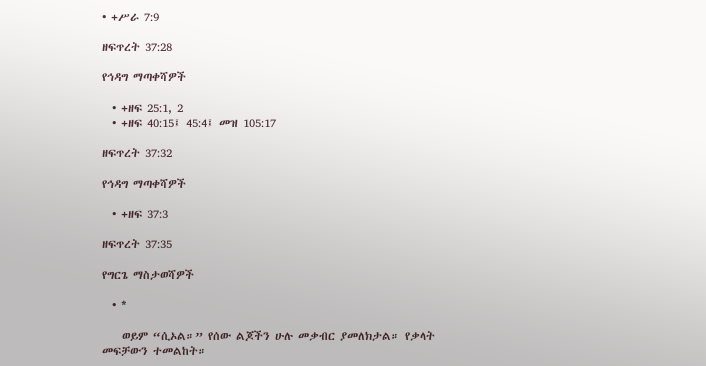• +ሥራ 7:9

ዘፍጥረት 37:28

የኅዳግ ማጣቀሻዎች

  • +ዘፍ 25:1, 2
  • +ዘፍ 40:15፤ 45:4፤ መዝ 105:17

ዘፍጥረት 37:32

የኅዳግ ማጣቀሻዎች

  • +ዘፍ 37:3

ዘፍጥረት 37:35

የግርጌ ማስታወሻዎች

  • *

    ወይም “ሲኦል።” የሰው ልጆችን ሁሉ መቃብር ያመለክታል። የቃላት መፍቻውን ተመልከት።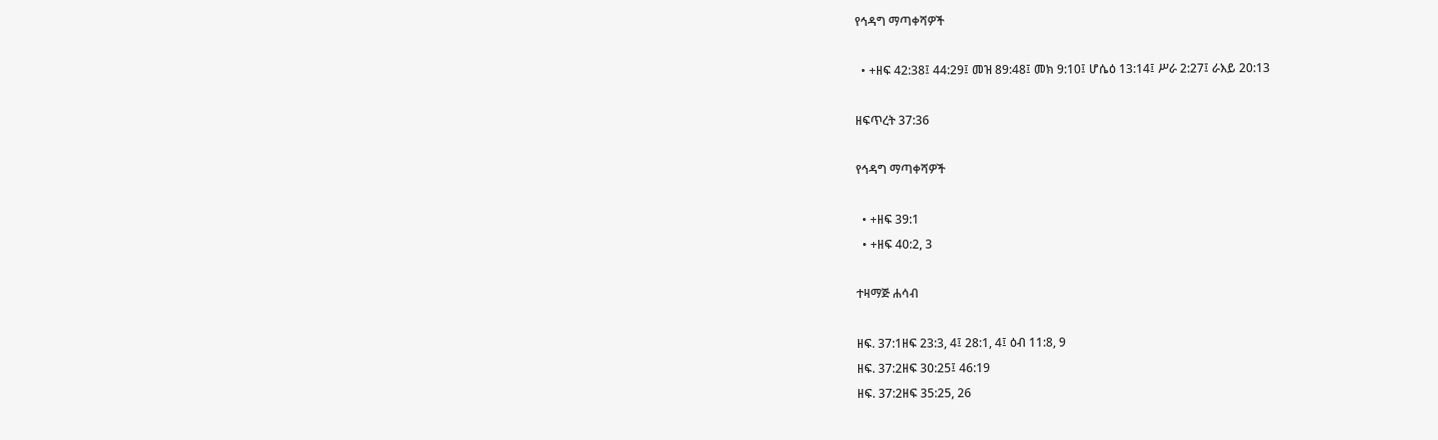የኅዳግ ማጣቀሻዎች

  • +ዘፍ 42:38፤ 44:29፤ መዝ 89:48፤ መክ 9:10፤ ሆሴዕ 13:14፤ ሥራ 2:27፤ ራእይ 20:13

ዘፍጥረት 37:36

የኅዳግ ማጣቀሻዎች

  • +ዘፍ 39:1
  • +ዘፍ 40:2, 3

ተዛማጅ ሐሳብ

ዘፍ. 37:1ዘፍ 23:3, 4፤ 28:1, 4፤ ዕብ 11:8, 9
ዘፍ. 37:2ዘፍ 30:25፤ 46:19
ዘፍ. 37:2ዘፍ 35:25, 26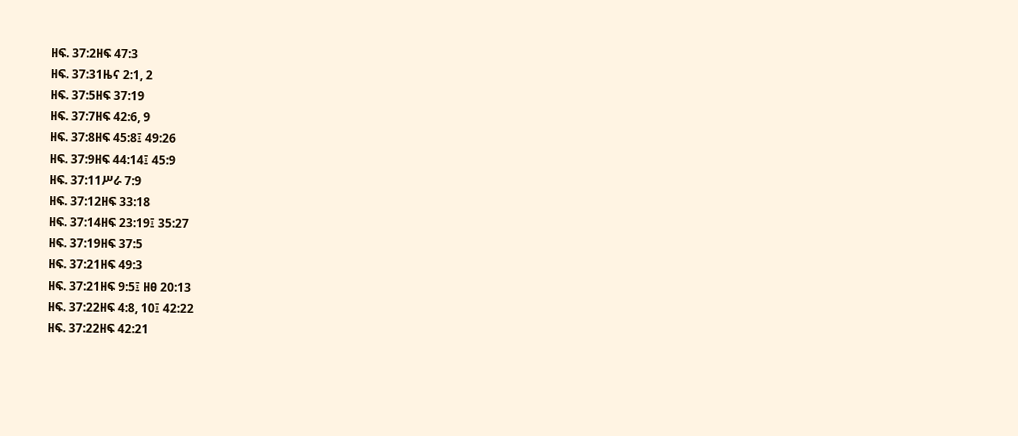ዘፍ. 37:2ዘፍ 47:3
ዘፍ. 37:31ዜና 2:1, 2
ዘፍ. 37:5ዘፍ 37:19
ዘፍ. 37:7ዘፍ 42:6, 9
ዘፍ. 37:8ዘፍ 45:8፤ 49:26
ዘፍ. 37:9ዘፍ 44:14፤ 45:9
ዘፍ. 37:11ሥራ 7:9
ዘፍ. 37:12ዘፍ 33:18
ዘፍ. 37:14ዘፍ 23:19፤ 35:27
ዘፍ. 37:19ዘፍ 37:5
ዘፍ. 37:21ዘፍ 49:3
ዘፍ. 37:21ዘፍ 9:5፤ ዘፀ 20:13
ዘፍ. 37:22ዘፍ 4:8, 10፤ 42:22
ዘፍ. 37:22ዘፍ 42:21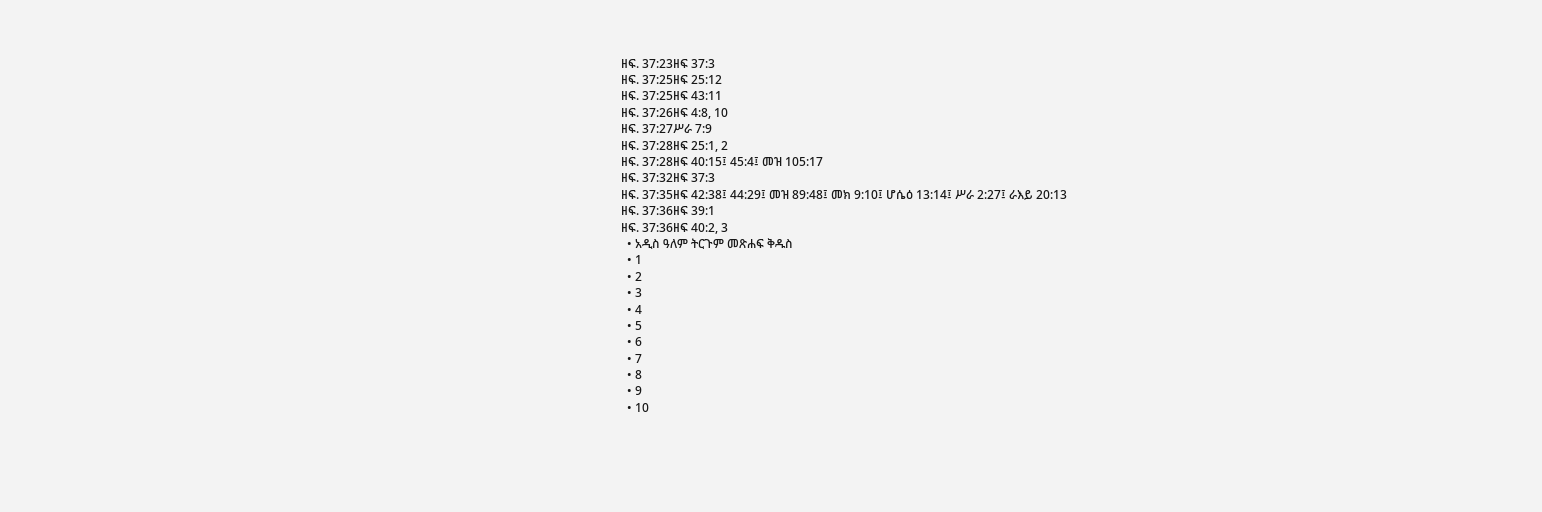ዘፍ. 37:23ዘፍ 37:3
ዘፍ. 37:25ዘፍ 25:12
ዘፍ. 37:25ዘፍ 43:11
ዘፍ. 37:26ዘፍ 4:8, 10
ዘፍ. 37:27ሥራ 7:9
ዘፍ. 37:28ዘፍ 25:1, 2
ዘፍ. 37:28ዘፍ 40:15፤ 45:4፤ መዝ 105:17
ዘፍ. 37:32ዘፍ 37:3
ዘፍ. 37:35ዘፍ 42:38፤ 44:29፤ መዝ 89:48፤ መክ 9:10፤ ሆሴዕ 13:14፤ ሥራ 2:27፤ ራእይ 20:13
ዘፍ. 37:36ዘፍ 39:1
ዘፍ. 37:36ዘፍ 40:2, 3
  • አዲስ ዓለም ትርጉም መጽሐፍ ቅዱስ
  • 1
  • 2
  • 3
  • 4
  • 5
  • 6
  • 7
  • 8
  • 9
  • 10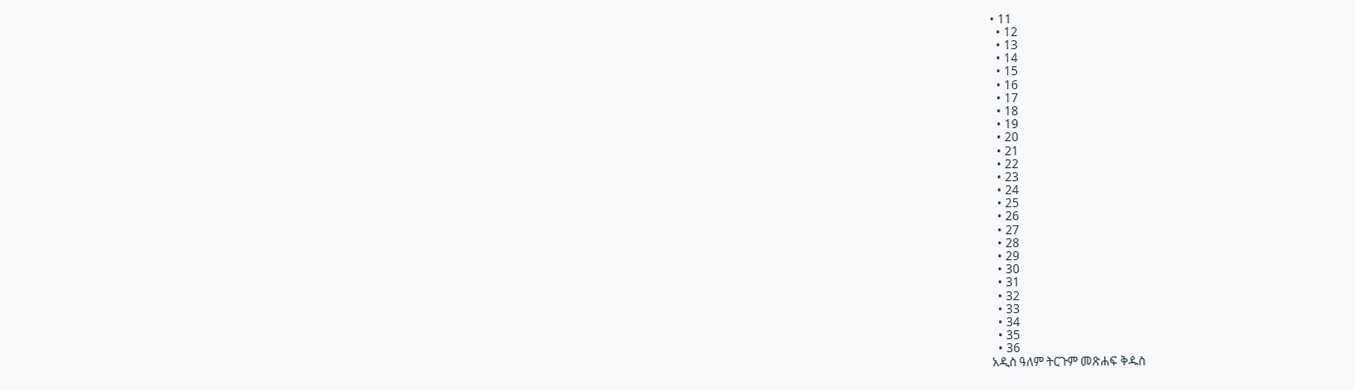• 11
  • 12
  • 13
  • 14
  • 15
  • 16
  • 17
  • 18
  • 19
  • 20
  • 21
  • 22
  • 23
  • 24
  • 25
  • 26
  • 27
  • 28
  • 29
  • 30
  • 31
  • 32
  • 33
  • 34
  • 35
  • 36
አዲስ ዓለም ትርጉም መጽሐፍ ቅዱስ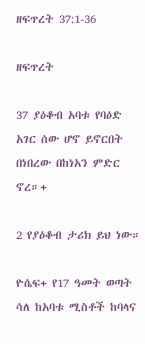ዘፍጥረት 37:1-36

ዘፍጥረት

37 ያዕቆብ አባቱ የባዕድ አገር ሰው ሆኖ ይኖርበት በነበረው በከነአን ምድር ኖረ።+

2 የያዕቆብ ታሪክ ይህ ነው።

ዮሴፍ+ የ17 ዓመት ወጣት ሳለ ከአባቱ ሚስቶች ከባላና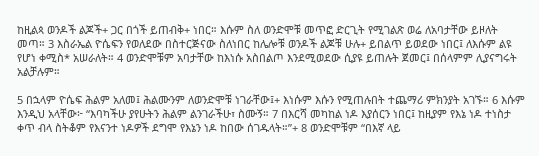ከዚልጳ ወንዶች ልጆች+ ጋር በጎች ይጠብቅ+ ነበር። እሱም ስለ ወንድሞቹ መጥፎ ድርጊት የሚገልጽ ወሬ ለአባታቸው ይዞለት መጣ። 3 እስራኤል ዮሴፍን የወለደው በስተርጅናው ስለነበር ከሌሎቹ ወንዶች ልጆቹ ሁሉ+ ይበልጥ ይወደው ነበር፤ ለእሱም ልዩ የሆነ ቀሚስ* አሠራለት። 4 ወንድሞቹም አባታቸው ከእነሱ አስበልጦ እንደሚወደው ሲያዩ ይጠሉት ጀመር፤ በሰላምም ሊያናግሩት አልቻሉም።

5 በኋላም ዮሴፍ ሕልም አለመ፤ ሕልሙንም ለወንድሞቹ ነገራቸው፤+ እነሱም እሱን የሚጠሉበት ተጨማሪ ምክንያት አገኙ። 6 እሱም እንዲህ አላቸው፦ “እባካችሁ ያየሁትን ሕልም ልንገራችሁ፣ ስሙኝ። 7 በእርሻ መካከል ነዶ እያሰርን ነበር፤ ከዚያም የእኔ ነዶ ተነስታ ቀጥ ብላ ስትቆም የእናንተ ነዶዎች ደግሞ የእኔን ነዶ ከበው ሰገዱላት።”+ 8 ወንድሞቹም “በእኛ ላይ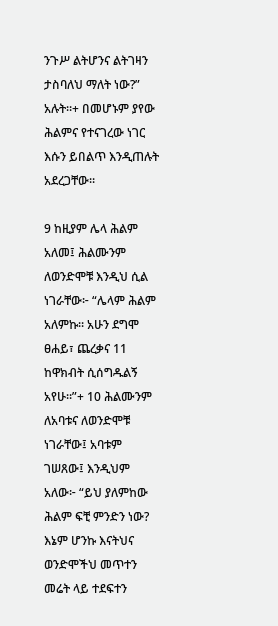ንጉሥ ልትሆንና ልትገዛን ታስባለህ ማለት ነው?” አሉት።+ በመሆኑም ያየው ሕልምና የተናገረው ነገር እሱን ይበልጥ እንዲጠሉት አደረጋቸው።

9 ከዚያም ሌላ ሕልም አለመ፤ ሕልሙንም ለወንድሞቹ እንዲህ ሲል ነገራቸው፦ “ሌላም ሕልም አለምኩ። አሁን ደግሞ ፀሐይ፣ ጨረቃና 11 ከዋክብት ሲሰግዱልኝ አየሁ።”+ 10 ሕልሙንም ለአባቱና ለወንድሞቹ ነገራቸው፤ አባቱም ገሠጸው፤ እንዲህም አለው፦ “ይህ ያለምከው ሕልም ፍቺ ምንድን ነው? እኔም ሆንኩ እናትህና ወንድሞችህ መጥተን መሬት ላይ ተደፍተን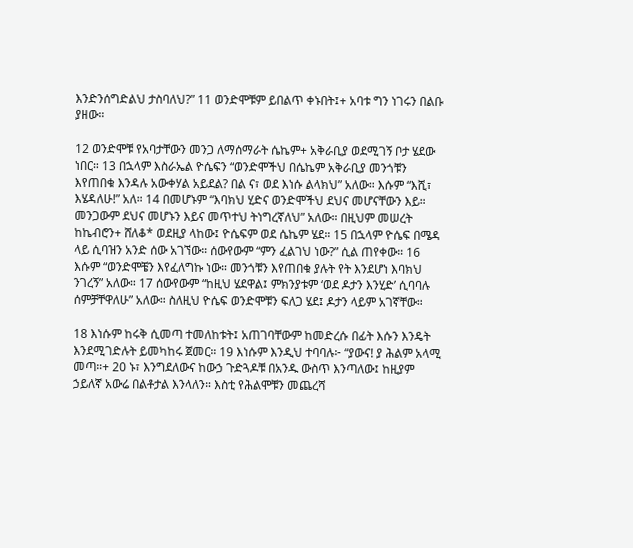እንድንሰግድልህ ታስባለህ?” 11 ወንድሞቹም ይበልጥ ቀኑበት፤+ አባቱ ግን ነገሩን በልቡ ያዘው።

12 ወንድሞቹ የአባታቸውን መንጋ ለማሰማራት ሴኬም+ አቅራቢያ ወደሚገኝ ቦታ ሄደው ነበር። 13 በኋላም እስራኤል ዮሴፍን “ወንድሞችህ በሴኬም አቅራቢያ መንጎቹን እየጠበቁ እንዳሉ አውቀሃል አይደል? በል ና፣ ወደ እነሱ ልላክህ” አለው። እሱም “እሺ፣ እሄዳለሁ!” አለ። 14 በመሆኑም “እባክህ ሂድና ወንድሞችህ ደህና መሆናቸውን እይ። መንጋውም ደህና መሆኑን እይና መጥተህ ትነግረኛለህ” አለው። በዚህም መሠረት ከኬብሮን+ ሸለቆ* ወደዚያ ላከው፤ ዮሴፍም ወደ ሴኬም ሄደ። 15 በኋላም ዮሴፍ በሜዳ ላይ ሲባዝን አንድ ሰው አገኘው። ሰውየውም “ምን ፈልገህ ነው?” ሲል ጠየቀው። 16 እሱም “ወንድሞቼን እየፈለግኩ ነው። መንጎቹን እየጠበቁ ያሉት የት እንደሆነ እባክህ ንገረኝ” አለው። 17 ሰውየውም “ከዚህ ሄደዋል፤ ምክንያቱም ‘ወደ ዶታን እንሂድ’ ሲባባሉ ሰምቻቸዋለሁ” አለው። ስለዚህ ዮሴፍ ወንድሞቹን ፍለጋ ሄደ፤ ዶታን ላይም አገኛቸው።

18 እነሱም ከሩቅ ሲመጣ ተመለከቱት፤ አጠገባቸውም ከመድረሱ በፊት እሱን እንዴት እንደሚገድሉት ይመካከሩ ጀመር። 19 እነሱም እንዲህ ተባባሉ፦ “ያውና! ያ ሕልም አላሚ መጣ።+ 20 ኑ፣ እንግደለውና ከውኃ ጉድጓዶቹ በአንዱ ውስጥ እንጣለው፤ ከዚያም ኃይለኛ አውሬ በልቶታል እንላለን። እስቲ የሕልሞቹን መጨረሻ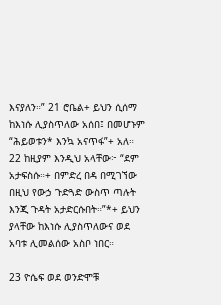እናያለን።” 21 ሮቤል+ ይህን ሲሰማ ከእነሱ ሊያስጥለው አሰበ፤ በመሆኑም “ሕይወቱን* እንኳ አናጥፋ”+ አለ። 22 ከዚያም እንዲህ አላቸው፦ “ደም አታፍስሱ።+ በምድረ በዳ በሚገኘው በዚህ የውኃ ጉድጓድ ውስጥ ጣሉት እንጂ ጉዳት አታድርሱበት።”*+ ይህን ያላቸው ከእነሱ ሊያስጥለውና ወደ አባቱ ሊመልሰው አስቦ ነበር።

23 ዮሴፍ ወደ ወንድሞቹ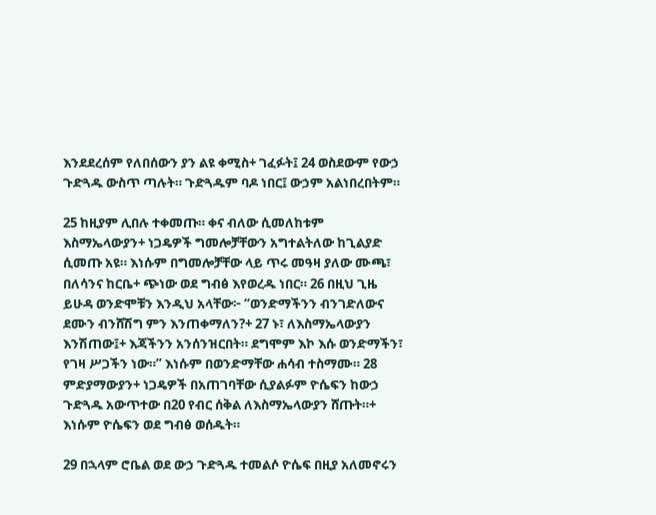እንደደረሰም የለበሰውን ያን ልዩ ቀሚስ+ ገፈፉት፤ 24 ወስደውም የውኃ ጉድጓዱ ውስጥ ጣሉት። ጉድጓዱም ባዶ ነበር፤ ውኃም አልነበረበትም።

25 ከዚያም ሊበሉ ተቀመጡ። ቀና ብለው ሲመለከቱም እስማኤላውያን+ ነጋዴዎች ግመሎቻቸውን አግተልትለው ከጊልያድ ሲመጡ አዩ። እነሱም በግመሎቻቸው ላይ ጥሩ መዓዛ ያለው ሙጫ፣ በለሳንና ከርቤ+ ጭነው ወደ ግብፅ እየወረዱ ነበር። 26 በዚህ ጊዜ ይሁዳ ወንድሞቹን እንዲህ አላቸው፦ “ወንድማችንን ብንገድለውና ደሙን ብንሸሽግ ምን እንጠቀማለን?+ 27 ኑ፣ ለእስማኤላውያን እንሽጠው፤+ እጃችንን አንሰንዝርበት። ደግሞም እኮ እሱ ወንድማችን፣ የገዛ ሥጋችን ነው።” እነሱም በወንድማቸው ሐሳብ ተስማሙ። 28 ምድያማውያን+ ነጋዴዎች በአጠገባቸው ሲያልፉም ዮሴፍን ከውኃ ጉድጓዱ አውጥተው በ20 የብር ሰቅል ለእስማኤላውያን ሸጡት።+ እነሱም ዮሴፍን ወደ ግብፅ ወሰዱት።

29 በኋላም ሮቤል ወደ ውኃ ጉድጓዱ ተመልሶ ዮሴፍ በዚያ አለመኖሩን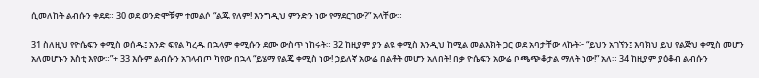ሲመለከት ልብሱን ቀደደ። 30 ወደ ወንድሞቹም ተመልሶ “ልጁ የለም! እንግዲህ ምንድን ነው የማደርገው?” አላቸው።

31 ስለዚህ የዮሴፍን ቀሚስ ወሰዱ፤ አንድ ፍየል ካረዱ በኋላም ቀሚሱን ደሙ ውስጥ ነከሩት። 32 ከዚያም ያን ልዩ ቀሚስ እንዲህ ከሚል መልእክት ጋር ወደ አባታቸው ላኩት፦ “ይህን አገኘን፤ እባክህ ይህ የልጅህ ቀሚስ መሆን አለመሆኑን እስቲ እየው።”+ 33 እሱም ልብሱን አገላብጦ ካየው በኋላ “ይሄማ የልጄ ቀሚስ ነው! ኃይለኛ አውሬ በልቶት መሆን አለበት! በቃ ዮሴፍን አውሬ ቦጫጭቆታል ማለት ነው!” አለ። 34 ከዚያም ያዕቆብ ልብሱን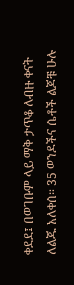ቀደደ፤ በወገቡም ላይ ማቅ ታጥቆ ለብዙ ቀናት ለልጁ አለቀሰ። 35 ወንዶችና ሴቶች ልጆቹ ሁሉ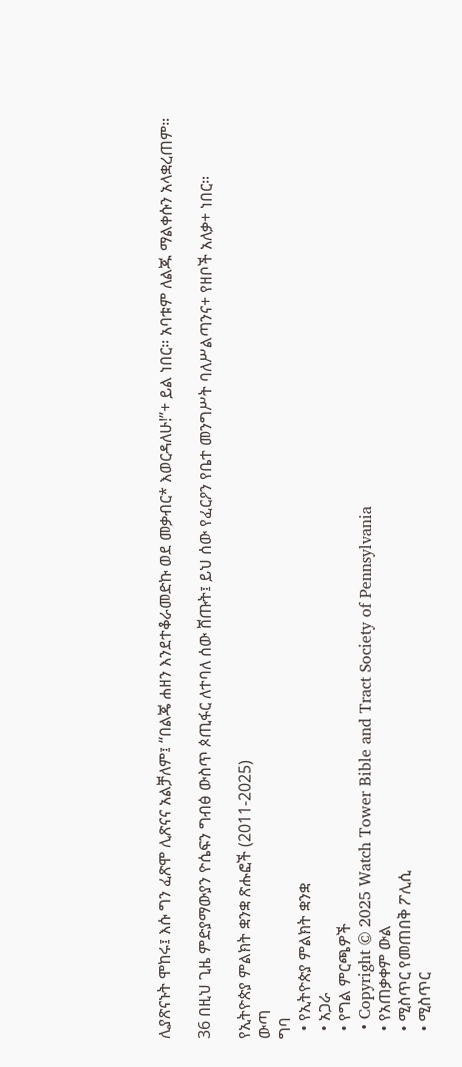ሊያጽናኑት ሞከሩ፤ እሱ ግን ፈጽሞ ሊጽናና አልቻለም፤ “በልጄ ሐዘን እንደተቆራመድኩ ወደ መቃብር* እወርዳለሁ!”+ ይል ነበር። አባቱም ለልጁ ማልቀሱን አላቋረጠም።

36 በዚህ ጊዜ ምድያማውያን ዮሴፍን ግብፅ ውስጥ ጶጢፋር ለተባለ ሰው ሸጡት፤ ይህ ሰው የፈርዖን የቤተ መንግሥት ባለሥልጣንና+ የዘቦች አለቃ+ ነበር።

የኢትዮጵያ ምልክት ቋንቋ ጽሑፎች (2011-2025)
ውጣ
ግባ
  • የኢትዮጵያ ምልክት ቋንቋ
  • አጋራ
  • የግል ምርጫዎች
  • Copyright © 2025 Watch Tower Bible and Tract Society of Pennsylvania
  • የአጠቃቀም ውል
  • ሚስጥር የመጠበቅ ፖሊሲ
  • ሚስጥር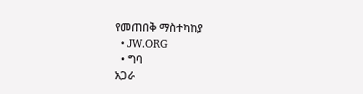የመጠበቅ ማስተካከያ
  • JW.ORG
  • ግባ
አጋራ